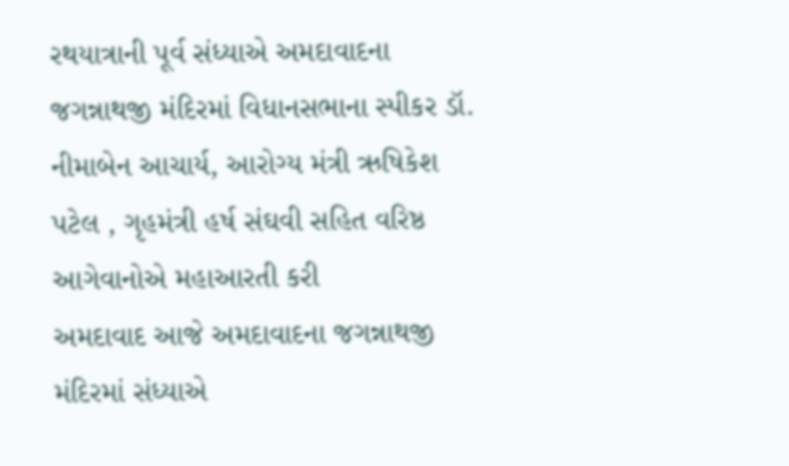રથયાત્રાની પૂર્વ સંધ્યાએ અમદાવાદના જગન્નાથજી મંદિરમાં વિધાનસભાના સ્પીકર ડૉ. નીમાબેન આચાર્ય, આરોગ્ય મંત્રી ઋષિકેશ પટેલ , ગૃહમંત્રી હર્ષ સંઘવી સહિત વરિષ્ઠ આગેવાનોએ મહાઆરતી કરી
અમદાવાદ આજે અમદાવાદના જગન્નાથજી મંદિરમાં સંધ્યાએ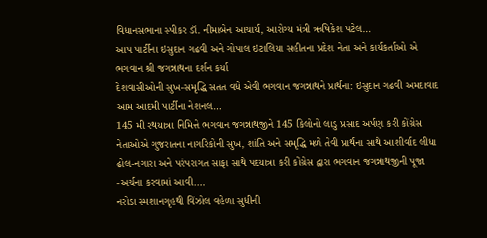વિધાનસભાના સ્પીકર ડૉ. નીમાબેન આચાર્ય, આરોગ્ય મંત્રી ઋષિકેશ પટેલ…
આપ પાર્ટીના ઇસુદાન ગઢવી અને ગોપાલ ઇટાલિયા સહીતના પ્રદેશ નેતા અને કાર્યકર્તાઓ એ ભગવાન શ્રી જગન્નાથના દર્શન કર્યા
દેશવાસીઓની સુખ-સમૃદ્ધિ સતત વધે એવી ભગવાન જગન્નાથને પ્રાર્થના: ઇસુદાન ગઢવી અમદાવાદ આમ આદમી પાર્ટીના નેશનલ…
145 મી રથયાત્રા નિમિત્તે ભગવાન જગન્નાથજીને 145 કિલોનો લાડુ પ્રસાદ અર્પણ કરી કોંગ્રેસ નેતાઓએ ગુજરાતના નાગરિકોની સુખ, શાંતિ અને સમૃદ્ધિ મળે તેવી પ્રાર્થના સાથે આશીર્વાદ લીધા
ઢોલ-નગારા અને પરંપરાગત સાફા સાથે પદયાત્રા કરી કોંગ્રેસ દ્વારા ભગવાન જગન્નાથજીની પૂજા -અર્ચના કરવામાં આવી.…
નરોડા સ્મશાનગૃહથી વિંઝોલ વહેળા સુધીની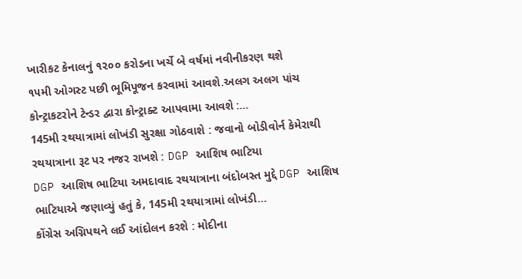ખારીકટ કેનાલનું ૧૨૦૦ કરોડના ખર્ચે બે વર્ષમાં નવીનીકરણ થશે
૧૫મી ઓગસ્ટ પછી ભૂમિપૂજન કરવામાં આવશે.અલગ અલગ પાંચ કોન્ટ્રાકટરોને ટેન્ડર દ્વારા કોન્ટ્રાક્ટ આપવામા આવશે :…
145મી રથયાત્રામાં લોખંડી સુરક્ષા ગોઠવાશે : જવાનો બોડીવોર્ન કેમેરાથી રથયાત્રાના રૂટ પર નજર રાખશે : DGP આશિષ ભાટિયા
DGP આશિષ ભાટિયા અમદાવાદ રથયાત્રાના બંદોબસ્ત મુદ્દે DGP આશિષ ભાટિયાએ જણાવ્યું હતું કે, 145મી રથયાત્રામાં લોખંડી…
કોંગ્રેસ અગ્નિપથને લઈ આંદોલન કરશે : મોદીના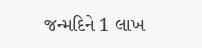જન્મદિને 1 લાખ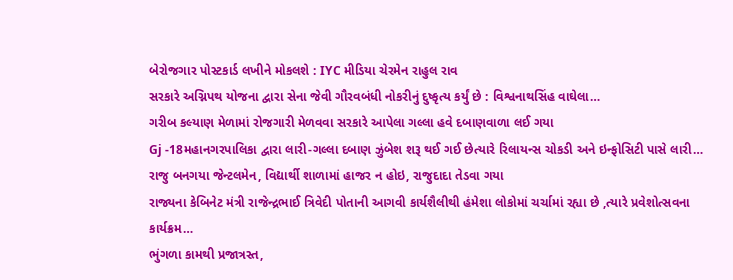બેરોજગાર પોસ્ટકાર્ડ લખીને મોકલશે : IYC મીડિયા ચેરમેન રાહુલ રાવ
સરકારે અગ્નિપથ યોજના દ્વારા સેના જેવી ગૌરવબંધી નોકરીનું દુષ્કૃત્ય કર્યું છે : વિશ્વનાથસિંહ વાઘેલા…
ગરીબ કલ્યાણ મેળામાં રોજગારી મેળવવા સરકારે આપેલા ગલ્લા હવે દબાણવાળા લઈ ગયા
Gj -18મહાનગરપાલિકા દ્વારા લારી-ગલ્લા દબાણ ઝુંબેશ શરૂ થઈ ગઈ છેત્યારે રિલાયન્સ ચોકડી અને ઇન્ફોસિટી પાસે લારી…
રાજુ બનગયા જેન્ટલમેન, વિદ્યાર્થી શાળામાં હાજર ન હોઇ, રાજુદાદા તેડવા ગયા
રાજ્યના કેબિનેટ મંત્રી રાજેન્દ્રભાઈ ત્રિવેદી પોતાની આગવી કાર્યશૈલીથી હંમેશા લોકોમાં ચર્ચામાં રહ્યા છે ,ત્યારે પ્રવેશોત્સવના કાર્યક્રમ…
ભુંગળા કામથી પ્રજાત્રસ્ત,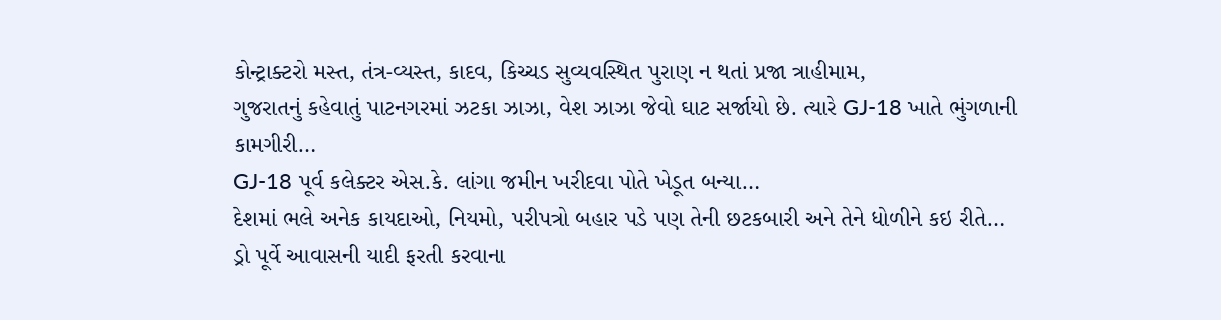કોન્ટ્રાક્ટરો મસ્ત, તંત્ર-વ્યસ્ત, કાદવ, કિચ્ચડ સુવ્યવસ્થિત પુરાણ ન થતાં પ્રજા ત્રાહીમામ,
ગુજરાતનું કહેવાતું પાટનગરમાં ઝટકા ઝાઝા, વેશ ઝાઝા જેવો ઘાટ સર્જાયો છે. ત્યારે GJ-18 ખાતે ભુંગળાની કામગીરી…
GJ-18 પૂર્વ કલેક્ટર એસ.કે. લાંગા જમીન ખરીદવા પોતે ખેડૂત બન્યા…
દેશમાં ભલે અનેક કાયદાઓ, નિયમો, પરીપત્રો બહાર પડે પણ તેની છટકબારી અને તેને ધોળીને કઇ રીતે…
ડ્રો પૂર્વે આવાસની યાદી ફરતી કરવાના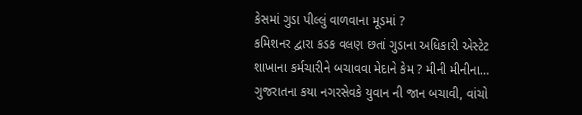કેસમાં ગુડા પીલ્લું વાળવાના મૂડમાં ?
કમિશનર દ્વારા કડક વલણ છતાં ગુડાના અધિકારી એસ્ટેટ શાખાના કર્મચારીને બચાવવા મેદાને કેમ ? મીની મીનીના…
ગુજરાતના કયા નગરસેવકે યુવાન ની જાન બચાવી, વાંચો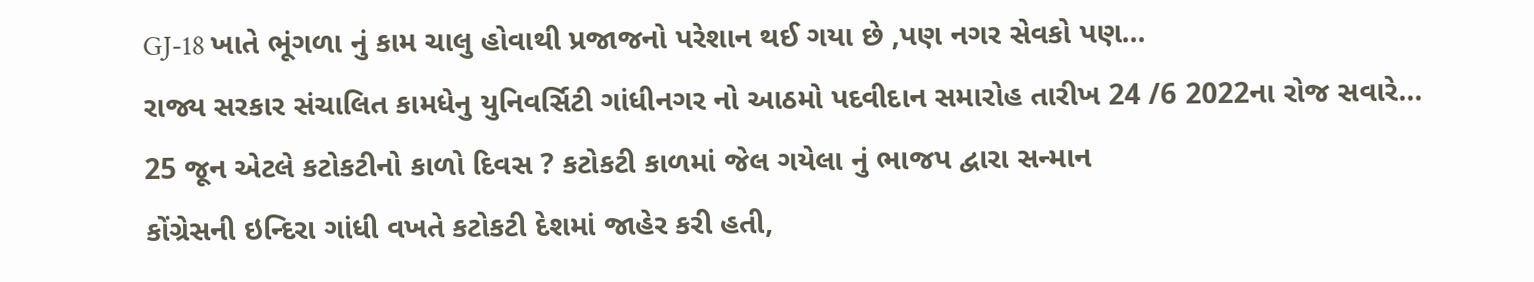GJ-18 ખાતે ભૂંગળા નું કામ ચાલુ હોવાથી પ્રજાજનો પરેશાન થઈ ગયા છે ,પણ નગર સેવકો પણ…
રાજ્ય સરકાર સંચાલિત કામધેનુ યુનિવર્સિટી ગાંધીનગર નો આઠમો પદવીદાન સમારોહ તારીખ 24 /6 2022ના રોજ સવારે…
25 જૂન એટલે કટોકટીનો કાળો દિવસ ? કટોકટી કાળમાં જેલ ગયેલા નું ભાજપ દ્વારા સન્માન
કોંગ્રેસની ઇન્દિરા ગાંધી વખતે કટોકટી દેશમાં જાહેર કરી હતી,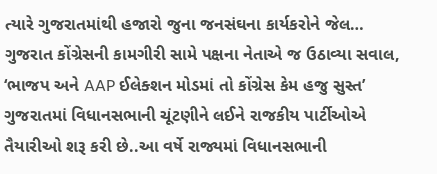ત્યારે ગુજરાતમાંથી હજારો જુના જનસંઘના કાર્યકરોને જેલ…
ગુજરાત કોંગ્રેસની કામગીરી સામે પક્ષના નેતાએ જ ઉઠાવ્યા સવાલ, ‘ભાજપ અને AAP ઈલેક્શન મોડમાં તો કોંગ્રેસ કેમ હજુ સુસ્ત’
ગુજરાતમાં વિધાનસભાની ચૂંટણીને લઈને રાજકીય પાર્ટીઓએ તૈયારીઓ શરૂ કરી છે..આ વર્ષે રાજ્યમાં વિધાનસભાની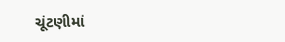ચૂંટણીમાં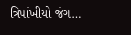ત્રિપાંખીયો જંગ…